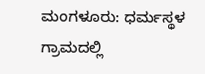ಮಂಗಳೂರು: ಧರ್ಮಸ್ಥಳ ಗ್ರಾಮದಲ್ಲಿ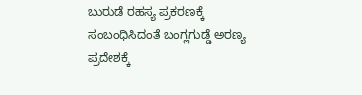ಬುರುಡೆ ರಹಸ್ಯ ಪ್ರಕರಣಕ್ಕೆ ಸಂಬಂಧಿಸಿದಂತೆ ಬಂಗ್ಲಗುಡ್ಡೆ ಅರಣ್ಯ ಪ್ರದೇಶಕ್ಕೆ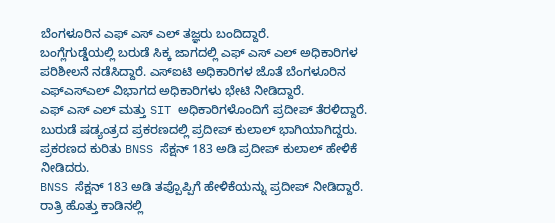ಬೆಂಗಳೂರಿನ ಎಫ್ ಎಸ್ ಎಲ್ ತಜ್ಞರು ಬಂದಿದ್ದಾರೆ.
ಬಂಗ್ಲೆಗುಡ್ಡೆಯಲ್ಲಿ ಬರುಡೆ ಸಿಕ್ಕ ಜಾಗದಲ್ಲಿ ಎಫ್ ಎಸ್ ಎಲ್ ಅಧಿಕಾರಿಗಳ ಪರಿಶೀಲನೆ ನಡೆಸಿದ್ದಾರೆ. ಎಸ್ಐಟಿ ಅಧಿಕಾರಿಗಳ ಜೊತೆ ಬೆಂಗಳೂರಿನ ಎಫ್ಎಸ್ಎಲ್ ವಿಭಾಗದ ಅಧಿಕಾರಿಗಳು ಭೇಟಿ ನೀಡಿದ್ದಾರೆ.
ಎಫ್ ಎಸ್ ಎಲ್ ಮತ್ತು SIT ಅಧಿಕಾರಿಗಳೊಂದಿಗೆ ಪ್ರದೀಪ್ ತೆರಳಿದ್ದಾರೆ. ಬುರುಡೆ ಷಡ್ಯಂತ್ರದ ಪ್ರಕರಣದಲ್ಲಿ ಪ್ರದೀಪ್ ಕುಲಾಲ್ ಭಾಗಿಯಾಗಿದ್ದರು. ಪ್ರಕರಣದ ಕುರಿತು BNSS ಸೆಕ್ಷನ್ 183 ಅಡಿ ಪ್ರದೀಪ್ ಕುಲಾಲ್ ಹೇಳಿಕೆ ನೀಡಿದರು.
BNSS ಸೆಕ್ಷನ್ 183 ಅಡಿ ತಪ್ಪೊಪ್ಪಿಗೆ ಹೇಳಿಕೆಯನ್ನು ಪ್ರದೀಪ್ ನೀಡಿದ್ದಾರೆ. ರಾತ್ರಿ ಹೊತ್ತು ಕಾಡಿನಲ್ಲಿ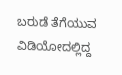ಬರುಡೆ ತೆಗೆಯುವ ವಿಡಿಯೋದಲ್ಲಿದ್ದ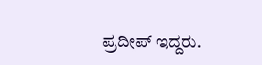ಪ್ರದೀಪ್ ಇದ್ದರು.